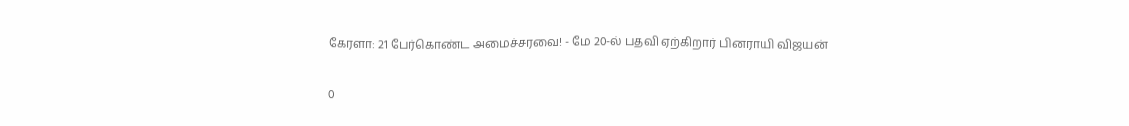கேரளா: 21 பேர்கொண்ட அமைச்சரவை! - மே 20-ல் பதவி ஏற்கிறார் பினராயி விஜயன்

0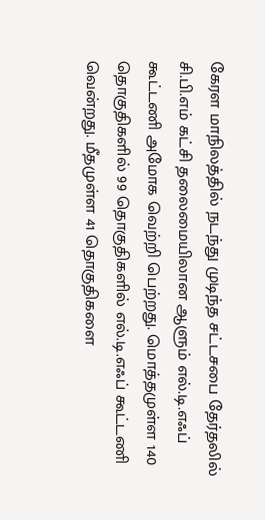கேரள மாநிலத்தில் நடந்து முடிந்த சட்டசபை தேர்தலில் சி.பி.எம் கட்சி தலைமையிலான ஆளும் எல்.டி.எஃப் கூட்டணி அமோக வெற்றி பெற்றது. மொத்தமுள்ள 140 தொகுதிகளில் 99 தொகுதிகளில் எல்.டி.எஃப் கூட்டணி வென்றது. மீதமுள்ள 41 தொகுதிகளை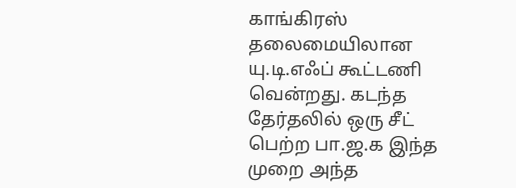காங்கிரஸ் தலைமையிலான யு.டி.எஃப் கூட்டணி வென்றது. கடந்த தேர்தலில் ஒரு சீட் பெற்ற பா.ஜ.க இந்த முறை அந்த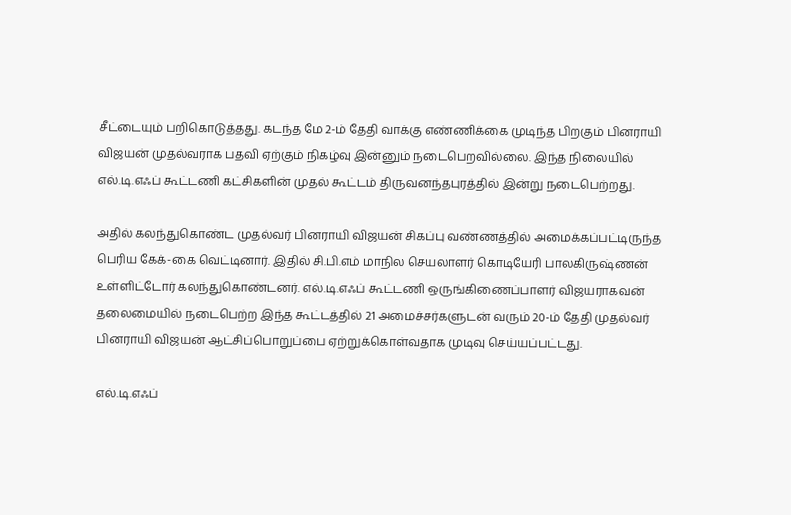சீட்டையும் பறிகொடுத்தது. கடந்த மே 2-ம் தேதி வாக்கு எண்ணிக்கை முடிந்த பிறகும் பினராயி விஜயன் முதல்வராக பதவி ஏற்கும் நிகழ்வு இன்னும் நடைபெறவில்லை. இந்த நிலையில் எல்.டி.எஃப் கூட்டணி கட்சிகளின் முதல் கூட்டம் திருவனந்தபுரத்தில் இன்று நடைபெற்றது.

அதில் கலந்துகொண்ட முதல்வர் பினராயி விஜயன் சிகப்பு வண்ணத்தில் அமைக்கப்பட்டிருந்த பெரிய கேக்-கை வெட்டினார். இதில் சி.பி.எம் மாநில செயலாளர் கொடியேரி பாலகிருஷ்ணன் உள்ளிட்டோர் கலந்துகொண்டனர். எல்.டி.எஃப் கூட்டணி ஒருங்கிணைப்பாளர் விஜயராகவன் தலைமையில் நடைபெற்ற இந்த கூட்டத்தில் 21 அமைச்சர்களுடன் வரும் 20-ம் தேதி முதல்வர் பினராயி விஜயன் ஆட்சிப்பொறுப்பை ஏற்றுக்கொள்வதாக முடிவு செய்யப்பட்டது.

எல்.டி.எஃப்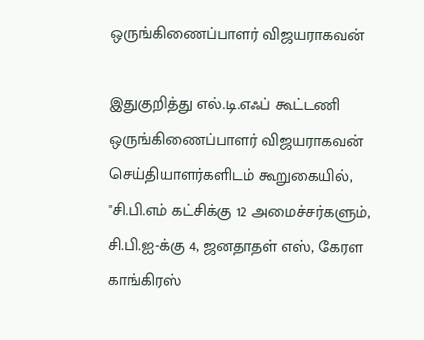ஒருங்கிணைப்பாளர் விஜயராகவன்

இதுகுறித்து எல்.டி.எஃப் கூட்டணி ஒருங்கிணைப்பாளர் விஜயராகவன் செய்தியாளர்களிடம் கூறுகையில், "சி.பி.எம் கட்சிக்கு 12 அமைச்சர்களும், சி.பி.ஐ-க்கு 4, ஜனதாதள் எஸ், கேரள காங்கிரஸ்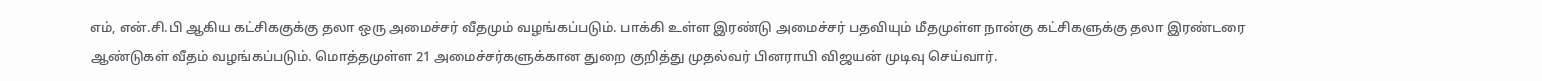எம், என்.சி.பி ஆகிய கட்சிககுக்கு தலா ஒரு அமைச்சர் வீதமும் வழங்கப்படும். பாக்கி உள்ள இரண்டு அமைச்சர் பதவியும் மீதமுள்ள நான்கு கட்சிகளுக்கு தலா இரண்டரை ஆண்டுகள் வீதம் வழங்கப்படும். மொத்தமுள்ள 21 அமைச்சர்களுக்கான துறை குறித்து முதல்வர் பினராயி விஜயன் முடிவு செய்வார்.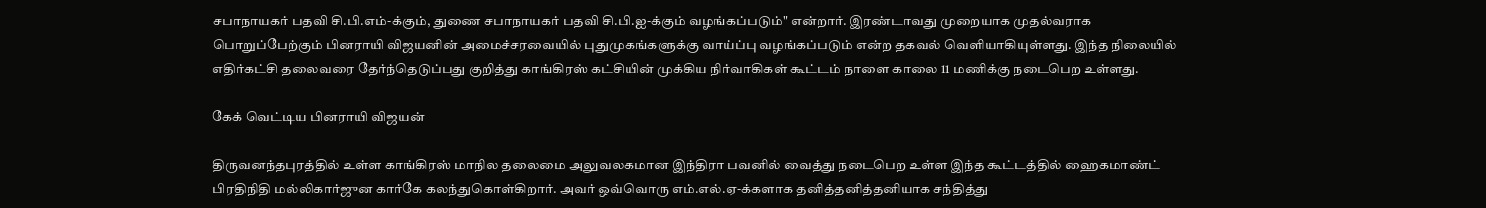சபாநாயகர் பதவி சி.பி.எம்-க்கும், துணை சபாநாயகர் பதவி சி.பி.ஐ-க்கும் வழங்கப்படும்" என்றார். இரண்டாவது முறையாக முதல்வராக பொறுப்பேற்கும் பினராயி விஜயனின் அமைச்சரவையில் புதுமுகங்களுக்கு வாய்ப்பு வழங்கப்படும் என்ற தகவல் வெளியாகியுள்ளது. இந்த நிலையில் எதிர்கட்சி தலைவரை தேர்ந்தெடுப்பது குறித்து காங்கிரஸ் கட்சியின் முக்கிய நிர்வாகிகள் கூட்டம் நாளை காலை 11 மணிக்கு நடைபெற உள்ளது.

கேக் வெட்டிய பினராயி விஜயன்

திருவனந்தபுரத்தில் உள்ள காங்கிரஸ் மாநில தலைமை அலுவலகமான இந்திரா பவனில் வைத்து நடைபெற உள்ள இந்த கூட்டத்தில் ஹைகமாண்ட் பிரதிநிதி மல்லிகார்ஜுன கார்கே கலந்துகொள்கிறார். அவர் ஒவ்வொரு எம்.எல்.ஏ-க்களாக தனித்தனித்தனியாக சந்தித்து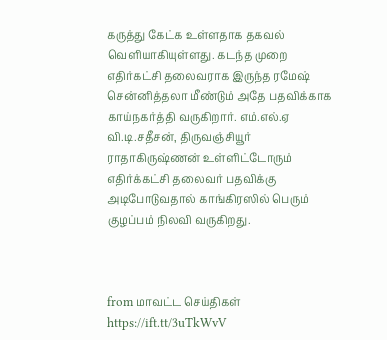கருத்து கேட்க உள்ளதாக தகவல் வெளியாகியுள்ளது. கடந்த முறை எதிர்கட்சி தலைவராக இருந்த ரமேஷ் சென்னித்தலா மீண்டும் அதே பதவிக்காக காய்நகர்த்தி வருகிறார். எம்.எல்.ஏ வி.டி.சதீசன், திருவஞ்சியூர் ராதாகிருஷ்ணன் உள்ளிட்டோரும் எதிர்க்கட்சி தலைவர் பதவிக்கு அடிபோடுவதால் காங்கிரஸில் பெரும் குழப்பம் நிலவி வருகிறது.



from மாவட்ட செய்திகள் https://ift.tt/3uTkWvV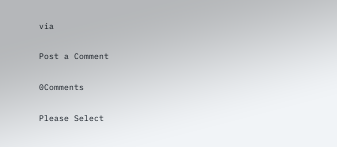via

Post a Comment

0Comments

Please Select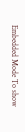Embedded Mode To show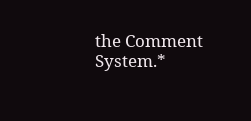the Comment System.*